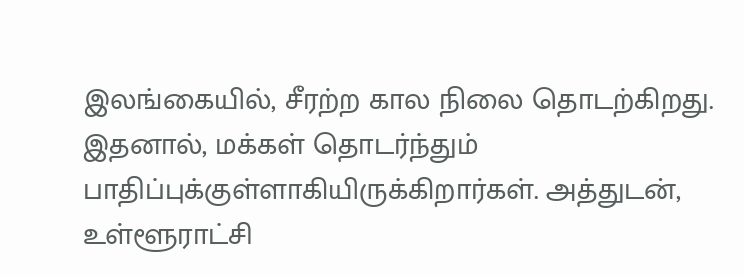இலங்கையில், சீரற்ற கால நிலை தொடற்கிறது. இதனால், மக்கள் தொடர்ந்தும் பாதிப்புக்குள்ளாகியிருக்கிறார்கள். அத்துடன், உள்ளூராட்சி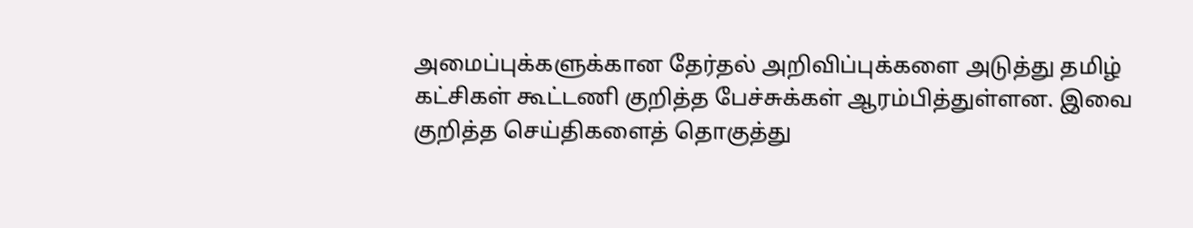அமைப்புக்களுக்கான தேர்தல் அறிவிப்புக்களை அடுத்து தமிழ் கட்சிகள் கூட்டணி குறித்த பேச்சுக்கள் ஆரம்பித்துள்ளன. இவை குறித்த செய்திகளைத் தொகுத்து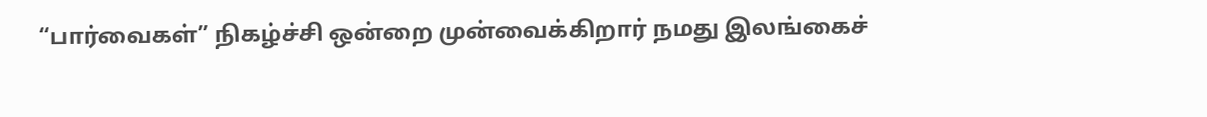“பார்வைகள்” நிகழ்ச்சி ஒன்றை முன்வைக்கிறார் நமது இலங்கைச்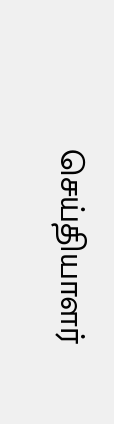செய்தியாளர்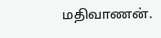மதிவாணன்.